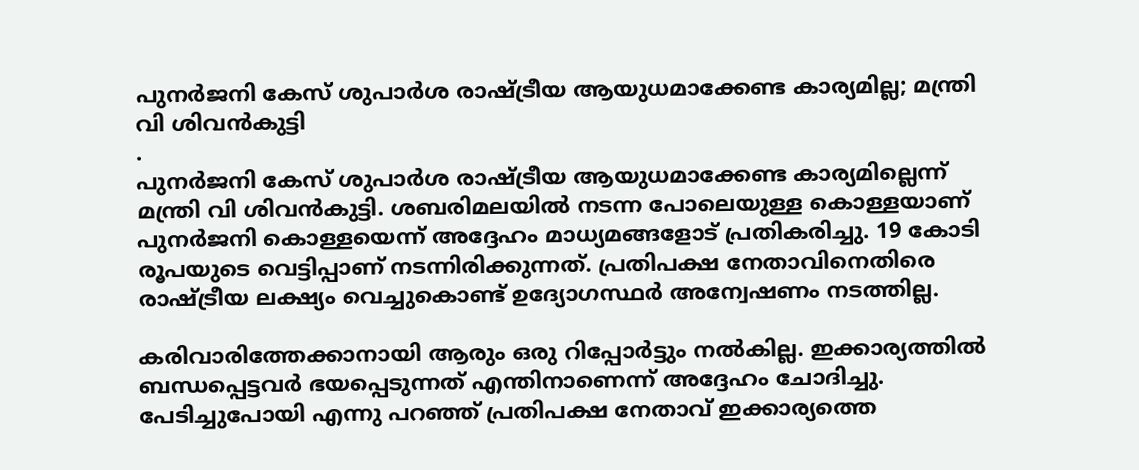പുനർജനി കേസ് ശുപാർശ രാഷ്ട്രീയ ആയുധമാക്കേണ്ട കാര്യമില്ല; മന്ത്രി വി ശിവൻകുട്ടി
.
പുനർജനി കേസ് ശുപാർശ രാഷ്ട്രീയ ആയുധമാക്കേണ്ട കാര്യമില്ലെന്ന് മന്ത്രി വി ശിവൻകുട്ടി. ശബരിമലയിൽ നടന്ന പോലെയുള്ള കൊള്ളയാണ് പുനർജനി കൊള്ളയെന്ന് അദ്ദേഹം മാധ്യമങ്ങളോട് പ്രതികരിച്ചു. 19 കോടി രൂപയുടെ വെട്ടിപ്പാണ് നടന്നിരിക്കുന്നത്. പ്രതിപക്ഷ നേതാവിനെതിരെ രാഷ്ട്രീയ ലക്ഷ്യം വെച്ചുകൊണ്ട് ഉദ്യോഗസ്ഥർ അന്വേഷണം നടത്തില്ല.

കരിവാരിത്തേക്കാനായി ആരും ഒരു റിപ്പോർട്ടും നൽകില്ല. ഇക്കാര്യത്തിൽ ബന്ധപ്പെട്ടവർ ഭയപ്പെടുന്നത് എന്തിനാണെന്ന് അദ്ദേഹം ചോദിച്ചു. പേടിച്ചുപോയി എന്നു പറഞ്ഞ് പ്രതിപക്ഷ നേതാവ് ഇക്കാര്യത്തെ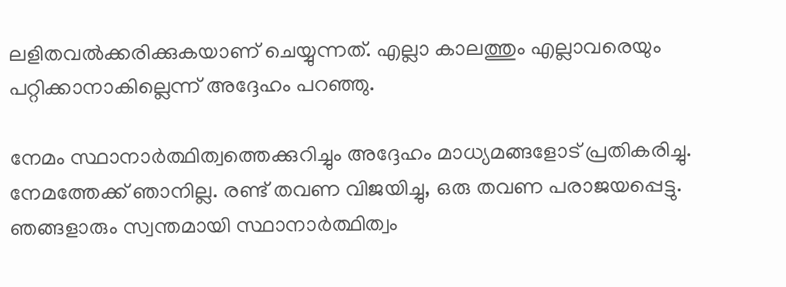ലളിതവൽക്കരിക്കുകയാണ് ചെയ്യുന്നത്. എല്ലാ കാലത്തും എല്ലാവരെയും പറ്റിക്കാനാകില്ലെന്ന് അദ്ദേഹം പറഞ്ഞു.

നേമം സ്ഥാനാർത്ഥിത്വത്തെക്കുറിച്ചും അദ്ദേഹം മാധ്യമങ്ങളോട് പ്രതികരിച്ചു. നേമത്തേക്ക് ഞാനില്ല. രണ്ട് തവണ വിജയിച്ചു, ഒരു തവണ പരാജയപ്പെട്ടു. ഞങ്ങളാരും സ്വന്തമായി സ്ഥാനാർത്ഥിത്വം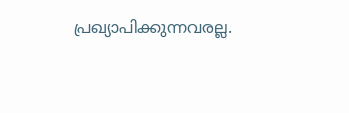പ്രഖ്യാപിക്കുന്നവരല്ല.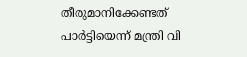തീരുമാനിക്കേണ്ടത് പാർട്ടിയെന്ന് മന്ത്രി വി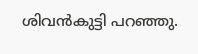ശിവൻകുട്ടി പറഞ്ഞു.